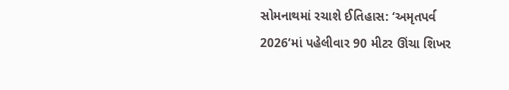સોમનાથમાં રચાશે ઈતિહાસ: ‘અમૃતપર્વ 2026’માં પહેલીવાર 90 મીટર ઊંચા શિખર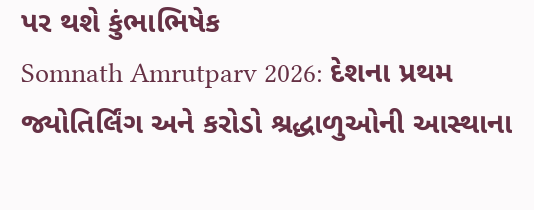પર થશે કુંભાભિષેક
Somnath Amrutparv 2026: દેશના પ્રથમ જ્યોતિર્લિંગ અને કરોડો શ્રદ્ધાળુઓની આસ્થાના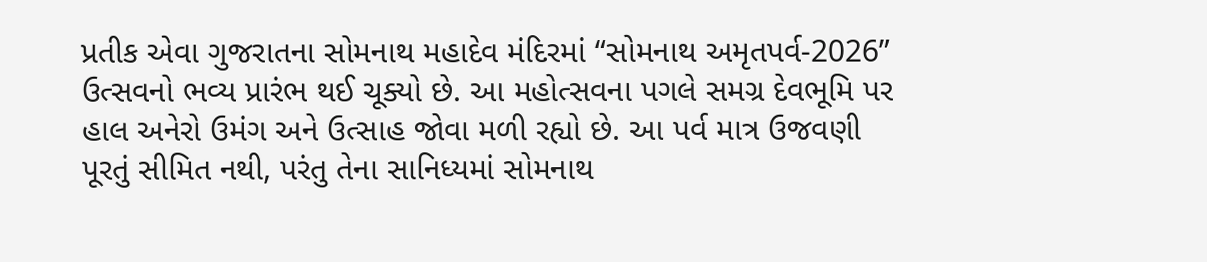પ્રતીક એવા ગુજરાતના સોમનાથ મહાદેવ મંદિરમાં “સોમનાથ અમૃતપર્વ-2026” ઉત્સવનો ભવ્ય પ્રારંભ થઈ ચૂક્યો છે. આ મહોત્સવના પગલે સમગ્ર દેવભૂમિ પર હાલ અનેરો ઉમંગ અને ઉત્સાહ જોવા મળી રહ્યો છે. આ પર્વ માત્ર ઉજવણી પૂરતું સીમિત નથી, પરંતુ તેના સાનિધ્યમાં સોમનાથ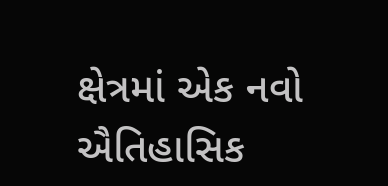ક્ષેત્રમાં એક નવો ઐતિહાસિક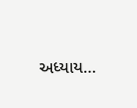અધ્યાય…